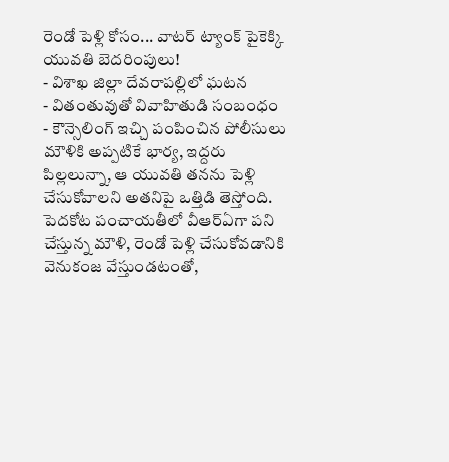రెండో పెళ్లి కోసం... వాటర్ ట్యాంక్ పైకెక్కి యువతి బెదరింపులు!
- విశాఖ జిల్లా దేవరాపల్లిలో ఘటన
- వితంతువుతో వివాహితుడి సంబంధం
- కౌన్సెలింగ్ ఇచ్చి పంపించిన పోలీసులు
మౌళికి అప్పటికే భార్య, ఇద్దరు పిల్లలున్నా, ఆ యువతి తనను పెళ్లి చేసుకోవాలని అతనిపై ఒత్తిడి తెస్తోంది. పెదకోట పంచాయతీలో వీఆర్ఏగా పని చేస్తున్న మౌళి, రెండో పెళ్లి చేసుకోవడానికి వెనుకంజ వేస్తుండటంతో,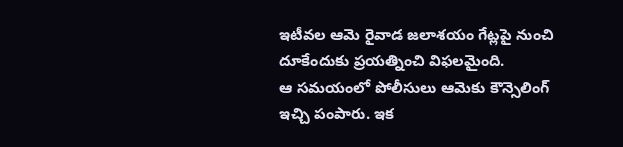ఇటీవల ఆమె రైవాడ జలాశయం గేట్లపై నుంచి దూకేందుకు ప్రయత్నించి విఫలమైంది.
ఆ సమయంలో పోలీసులు ఆమెకు కౌన్సెలింగ్ ఇచ్చి పంపారు. ఇక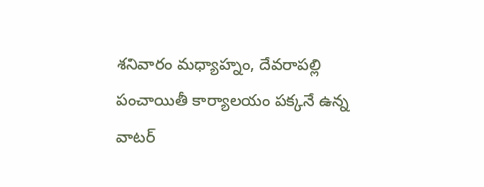శనివారం మధ్యాహ్నం, దేవరాపల్లి పంచాయితీ కార్యాలయం పక్కనే ఉన్న వాటర్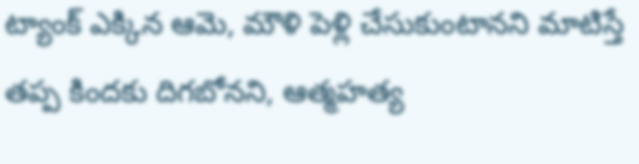ట్యాంక్ ఎక్కిన ఆమె, మౌళి పెళ్లి చేసుకుంటానని మాటిస్తే తప్ప కిందకు దిగబోనని, ఆత్మహత్య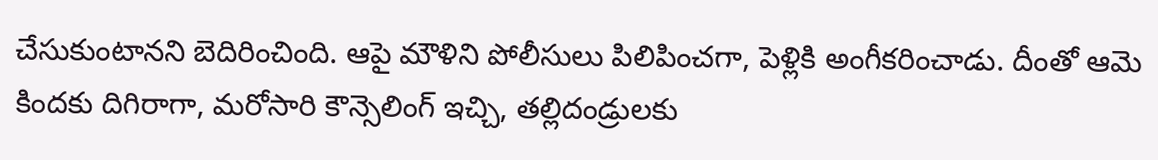చేసుకుంటానని బెదిరించింది. ఆపై మౌళిని పోలీసులు పిలిపించగా, పెళ్లికి అంగీకరించాడు. దీంతో ఆమె కిందకు దిగిరాగా, మరోసారి కౌన్సెలింగ్ ఇచ్చి, తల్లిదండ్రులకు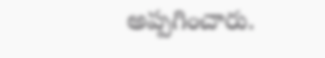అప్పగించారు.